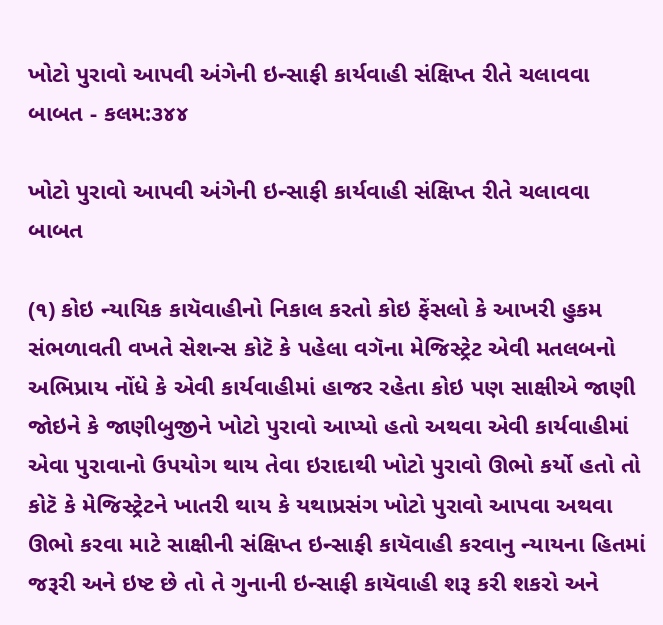ખોટો પુરાવો આપવી અંગેની ઇન્સાફી કાર્યવાહી સંક્ષિપ્ત રીતે ચલાવવા બાબત - કલમ:૩૪૪

ખોટો પુરાવો આપવી અંગેની ઇન્સાફી કાર્યવાહી સંક્ષિપ્ત રીતે ચલાવવા બાબત

(૧) કોઇ ન્યાયિક કાયૅવાહીનો નિકાલ કરતો કોઇ ફેંસલો કે આખરી હુકમ સંભળાવતી વખતે સેશન્સ કોટૅ કે પહેલા વગૅના મેજિસ્ટ્રેટ એવી મતલબનો અભિપ્રાય નોંધે કે એવી કાર્યવાહીમાં હાજર રહેતા કોઇ પણ સાક્ષીએ જાણી જોઇને કે જાણીબુજીને ખોટો પુરાવો આપ્યો હતો અથવા એવી કાર્યવાહીમાં એવા પુરાવાનો ઉપયોગ થાય તેવા ઇરાદાથી ખોટો પુરાવો ઊભો કર્યો હતો તો કોટૅ કે મેજિસ્ટ્રેટને ખાતરી થાય કે યથાપ્રસંગ ખોટો પુરાવો આપવા અથવા ઊભો કરવા માટે સાક્ષીની સંક્ષિપ્ત ઇન્સાફી કાયૅવાહી કરવાનુ ન્યાયના હિતમાં જરૂરી અને ઇષ્ટ છે તો તે ગુનાની ઇન્સાફી કાયૅવાહી શરૂ કરી શકરો અને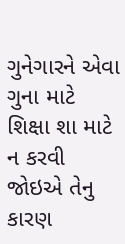ગુનેગારને એવા ગુના માટે શિક્ષા શા માટે ન કરવી જોઇએ તેનુ કારણ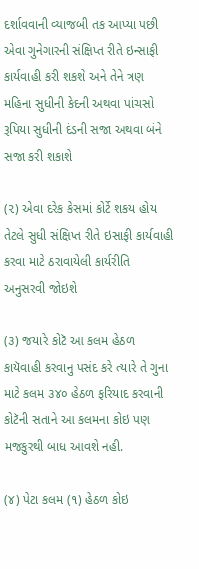દર્શાવવાની વ્યાજબી તક આપ્યા પછી એવા ગુનેગારની સંક્ષિપ્ત રીતે ઇન્સાફી કાર્યવાહી કરી શકશે અને તેને ત્રણ મહિના સુધીની કેદની અથવા પાંચસો રૂપિયા સુધીની દંડની સજા અથવા બંને સજા કરી શકાશે

(૨) એવા દરેક કેસમાં કોર્ટે શકય હોય તેટલે સુધી સંક્ષિપ્ત રીતે ઇસાફી કાર્યવાહી કરવા માટે ઠરાવાયેલી કાર્યરીતિ અનુસરવી જોઇશે

(૩) જયારે કોટૅ આ કલમ હેઠળ કાયૅવાહી કરવાનુ પસંદ કરે ત્યારે તે ગુના માટે કલમ ૩૪૦ હેઠળ ફરિયાદ કરવાની કોટૅની સતાને આ કલમના કોઇ પણ મજકુરથી બાધ આવશે નહી.

(૪) પેટા કલમ (૧) હેઠળ કોઇ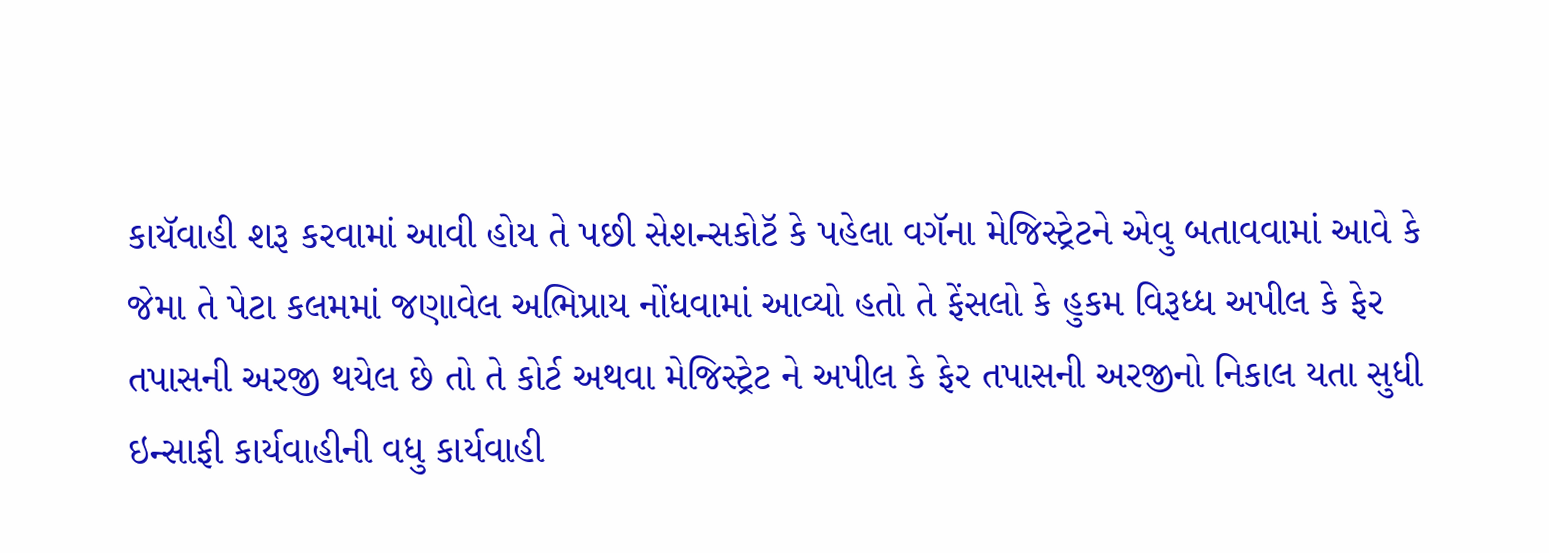કાયૅવાહી શરૂ કરવામાં આવી હોય તે પછી સેશન્સકોટૅ કે પહેલા વગૅના મેજિસ્ટ્રેટને એવુ બતાવવામાં આવે કે જેમા તે પેટા કલમમાં જણાવેલ અભિપ્રાય નોંધવામાં આવ્યો હતો તે ફેંસલો કે હુકમ વિરૂધ્ધ અપીલ કે ફેર તપાસની અરજી થયેલ છે તો તે કોર્ટ અથવા મેજિસ્ટ્રેટ ને અપીલ કે ફેર તપાસની અરજીનો નિકાલ યતા સુધી ઇન્સાફી કાર્યવાહીની વધુ કાર્યવાહી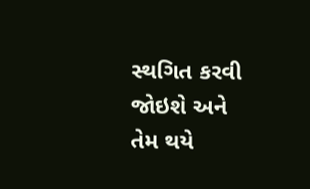સ્થગિત કરવી જોઇશે અને તેમ થયે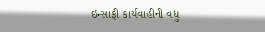ઇન્સાફી કાર્યવાહીની વધુ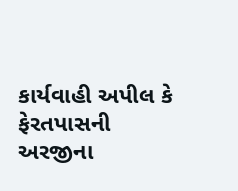કાર્યવાહી અપીલ કે ફેરતપાસની અરજીના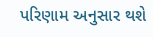પરિણામ અનુસાર થશે